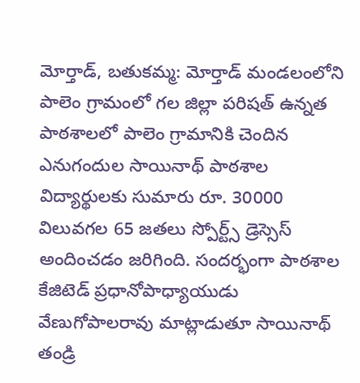మోర్తాడ్, బతుకమ్మ: మోర్తాడ్ మండలంలోని పాలెం గ్రామంలో గల జిల్లా పరిషత్ ఉన్నత పాఠశాలలో పాలెం గ్రామానికి చెందిన ఎనుగందుల సాయినాథ్ పాఠశాల విద్యార్థులకు సుమారు రూ. 30000 విలువగల 65 జతలు స్పోర్ట్స్ డ్రెస్సెస్ అందించడం జరిగింది. సందర్భంగా పాఠశాల కేజిటెడ్ ప్రధానోపాధ్యాయుడు వేణుగోపాలరావు మాట్లాడుతూ సాయినాథ్ తండ్రి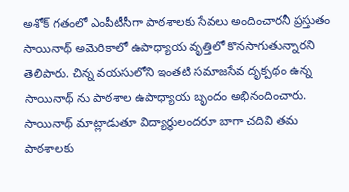అశోక్ గతంలో ఎంపీటీసీగా పాఠశాలకు సేవలు అందించారనీ ప్రస్తుతం సాయినాథ్ అమెరికాలో ఉపాధ్యాయ వృత్తిలో కొనసాగుతున్నారని తెలిపారు. చిన్న వయసులోని ఇంతటి సమాజసేవ దృక్పథం ఉన్న సాయినాథ్ ను పాఠశాల ఉపాధ్యాయ బృందం అభినందించారు. సాయినాథ్ మాట్లాడుతూ విద్యార్థులందరూ బాగా చదివి తమ పాఠశాలకు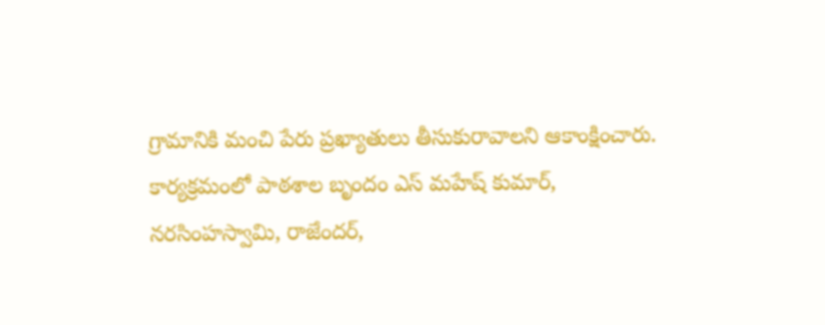గ్రామానికి మంచి పేరు ప్రఖ్యాతులు తీసుకురావాలని ఆకాంక్షించారు. కార్యక్రమంలో పాఠశాల బృందం ఎస్ మహేష్ కుమార్, నరసింహస్వామి, రాజేందర్,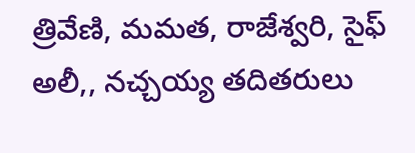త్రివేణి, మమత, రాజేశ్వరి, సైఫ్ అలీ,, నచ్చయ్య తదితరులు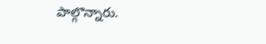పాల్గొన్నారు.